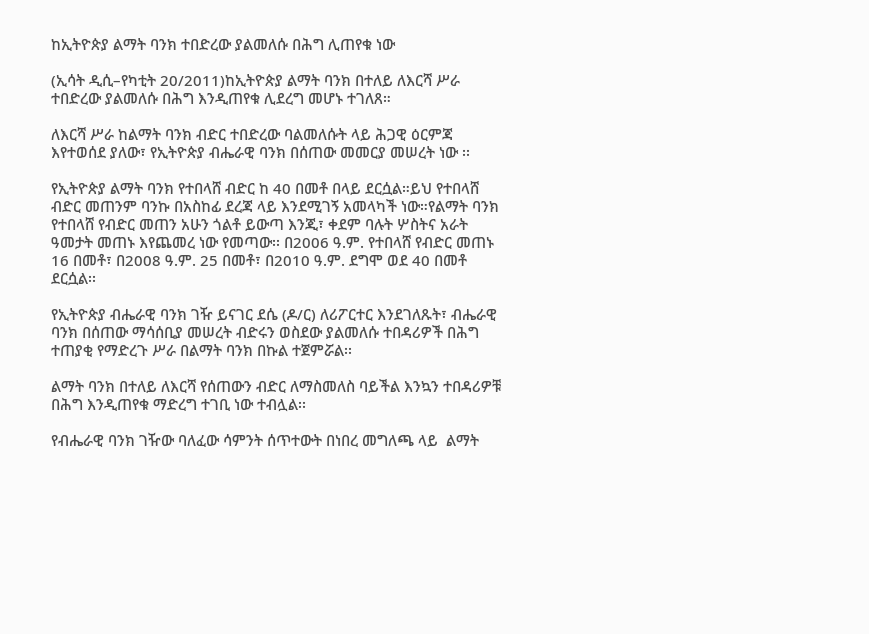ከኢትዮጵያ ልማት ባንክ ተበድረው ያልመለሱ በሕግ ሊጠየቁ ነው

(ኢሳት ዲሲ–የካቲት 20/2011)ከኢትዮጵያ ልማት ባንክ በተለይ ለእርሻ ሥራ ተበድረው ያልመለሱ በሕግ እንዲጠየቁ ሊደረግ መሆኑ ተገለጸ።

ለእርሻ ሥራ ከልማት ባንክ ብድር ተበድረው ባልመለሱት ላይ ሕጋዊ ዕርምጃ እየተወሰደ ያለው፣ የኢትዮጵያ ብሔራዊ ባንክ በሰጠው መመርያ መሠረት ነው ፡፡

የኢትዮጵያ ልማት ባንክ የተበላሸ ብድር ከ 40 በመቶ በላይ ደርሷል።ይህ የተበላሸ ብድር መጠንም ባንኩ በአስከፊ ደረጃ ላይ እንደሚገኝ አመላካች ነው።የልማት ባንክ የተበላሸ የብድር መጠን አሁን ጎልቶ ይውጣ እንጂ፣ ቀደም ባሉት ሦስትና አራት ዓመታት መጠኑ እየጨመረ ነው የመጣው፡፡ በ2006 ዓ.ም. የተበላሸ የብድር መጠኑ 16 በመቶ፣ በ2008 ዓ.ም. 25 በመቶ፣ በ2010 ዓ.ም. ደግሞ ወደ 40 በመቶ ደርሷል፡፡

የኢትዮጵያ ብሔራዊ ባንክ ገዥ ይናገር ደሴ (ዶ/ር) ለሪፖርተር እንደገለጹት፣ ብሔራዊ ባንክ በሰጠው ማሳሰቢያ መሠረት ብድሩን ወስደው ያልመለሱ ተበዳሪዎች በሕግ ተጠያቂ የማድረጉ ሥራ በልማት ባንክ በኩል ተጀምሯል፡፡

ልማት ባንክ በተለይ ለእርሻ የሰጠውን ብድር ለማስመለስ ባይችል እንኳን ተበዳሪዎቹ በሕግ እንዲጠየቁ ማድረግ ተገቢ ነው ተብሏል፡፡

የብሔራዊ ባንክ ገዥው ባለፈው ሳምንት ሰጥተውት በነበረ መግለጫ ላይ  ልማት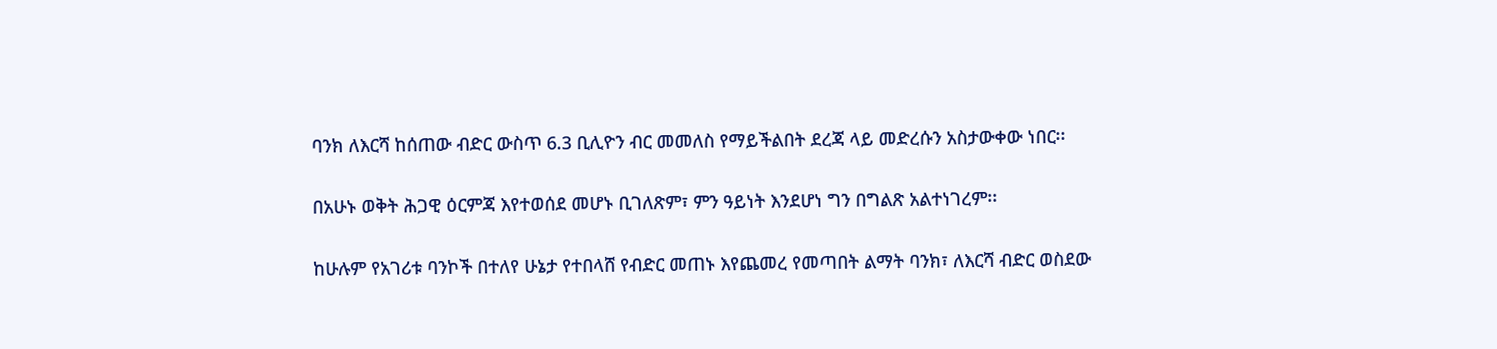ባንክ ለእርሻ ከሰጠው ብድር ውስጥ 6.3 ቢሊዮን ብር መመለስ የማይችልበት ደረጃ ላይ መድረሱን አስታውቀው ነበር፡፡

በአሁኑ ወቅት ሕጋዊ ዕርምጃ እየተወሰደ መሆኑ ቢገለጽም፣ ምን ዓይነት እንደሆነ ግን በግልጽ አልተነገረም፡፡

ከሁሉም የአገሪቱ ባንኮች በተለየ ሁኔታ የተበላሸ የብድር መጠኑ እየጨመረ የመጣበት ልማት ባንክ፣ ለእርሻ ብድር ወስደው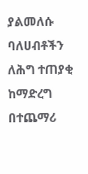ያልመለሱ ባለሀብቶችን ለሕግ ተጠያቂ ከማድረግ በተጨማሪ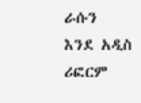ራሱን እንደ አዲስ ሪፎርም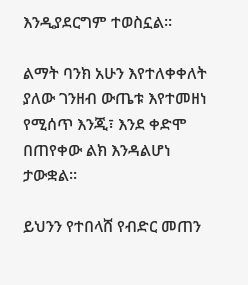እንዲያደርግም ተወስኗል፡፡

ልማት ባንክ አሁን እየተለቀቀለት ያለው ገንዘብ ውጤቱ እየተመዘነ የሚሰጥ እንጂ፣ እንደ ቀድሞ በጠየቀው ልክ እንዳልሆነ ታውቋል፡፡

ይህንን የተበላሸ የብድር መጠን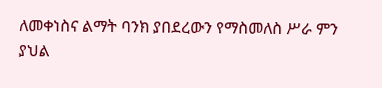ለመቀነስና ልማት ባንክ ያበደረውን የማስመለስ ሥራ ምን ያህል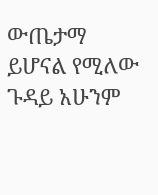ውጤታማ ይሆናል የሚለው ጉዳይ አሁንም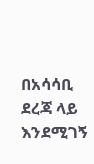በአሳሳቢ ደረጃ ላይ እንደሚገኝ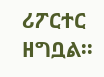ሪፖርተር ዘግቧል፡፡